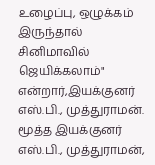உழைப்பு, ஒழுக்கம் இருந்தால் சினிமாவில் ஜெயிக்கலாம்" என்றார்,இயக்குனர் எஸ்.பி., முத்துராமன்.
மூத்த இயக்குனர் எஸ்.பி., முத்துராமன்,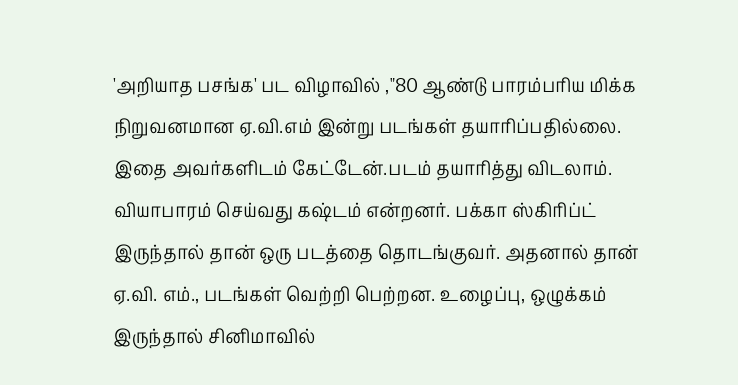'அறியாத பசங்க' பட விழாவில் ,"80 ஆண்டு பாரம்பரிய மிக்க நிறுவனமான ஏ.வி.எம் இன்று படங்கள் தயாரிப்பதில்லை. இதை அவர்களிடம் கேட்டேன்.படம் தயாரித்து விடலாம். வியாபாரம் செய்வது கஷ்டம் என்றனர். பக்கா ஸ்கிரிப்ட் இருந்தால் தான் ஒரு படத்தை தொடங்குவர். அதனால் தான் ஏ.வி. எம்., படங்கள் வெற்றி பெற்றன. உழைப்பு, ஒழுக்கம் இருந்தால் சினிமாவில்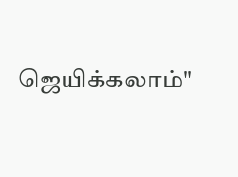ஜெயிக்கலாம்"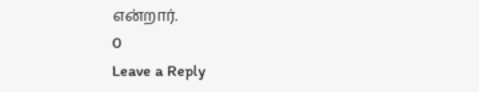என்றார்.
0
Leave a Reply